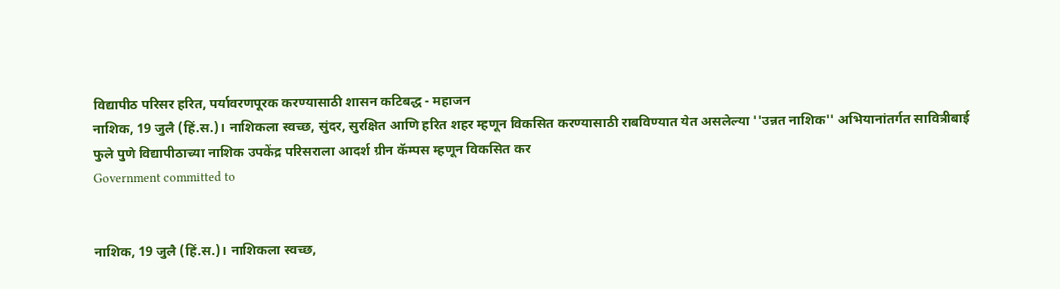विद्यापीठ परिसर हरित, पर्यावरणपूरक करण्यासाठी शासन कटिबद्ध - महाजन
नाशिक, 19 जुलै (हिं.स.)। नाशिकला स्वच्छ, सुंदर, सुरक्षित आणि हरित शहर म्हणून विकसित करण्यासाठी राबविण्यात येत असलेल्या ''उन्नत नाशिक'' अभियानांतर्गत सावित्रीबाई फुले पुणे विद्यापीठाच्या नाशिक उपकेंद्र परिसराला आदर्श ग्रीन कॅम्पस म्हणून विकसित कर
Government committed to


नाशिक, 19 जुलै (हिं.स.)। नाशिकला स्वच्छ,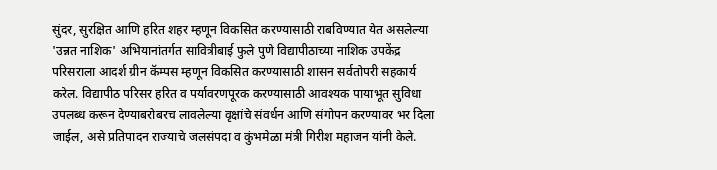सुंदर, सुरक्षित आणि हरित शहर म्हणून विकसित करण्यासाठी राबविण्यात येत असलेल्या 'उन्नत नाशिक' अभियानांतर्गत सावित्रीबाई फुले पुणे विद्यापीठाच्या नाशिक उपकेंद्र परिसराला आदर्श ग्रीन कॅम्पस म्हणून विकसित करण्यासाठी शासन सर्वतोपरी सहकार्य करेल. विद्यापीठ परिसर हरित व पर्यावरणपूरक करण्यासाठी आवश्यक पायाभूत सुविधा उपलब्ध करून देण्याबरोबरच लावलेल्या वृक्षांचे संवर्धन आणि संगोपन करण्यावर भर दिला जाईल, असे प्रतिपादन राज्याचे जलसंपदा व कुंभमेळा मंत्री गिरीश महाजन यांनी केले.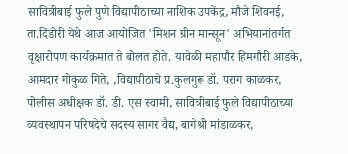सावित्रीबाई फुले पुणे विद्यापीठाच्या नाशिक उपकेंद्र, मौजे शिवनई, ता.दिंडोरी येथे आज आयोजित 'मिशन ग्रीन मान्सून' अभियानांतर्गत वृक्षारोपण कार्यक्रमात ते बोलत होते. यावेळी महापौर हिमगौरी आडके, आमदार गोकुळ गिते, ,विद्यापीठाचे प्र.कुलगुरू डॉ. पराग काळकर, पोलीस अधीक्षक डॉ. डी. एस स्वामी, सावित्रीबाई फुले विद्यापीठाच्या व्यवस्थापन परिषदेचे सदस्य सागर वैद्य, बागेश्री मांडाळकर,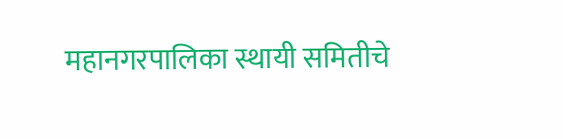महानगरपालिका स्थायी समितीचे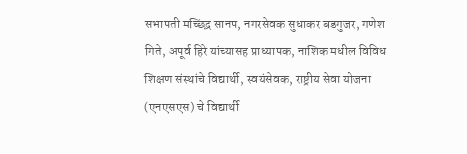सभापती मच्छिंद्र सानप, नगरसेवक सुधाकर बडगुजर, गणेश गिते, अपूर्व हिरे यांच्यासह प्राध्यापक, नाशिक मधील विविध शिक्षण संस्थांचे विद्यार्थी, स्वयंसेवक, राष्ट्रीय सेवा योजना (एनएसएस) चे विद्यार्थी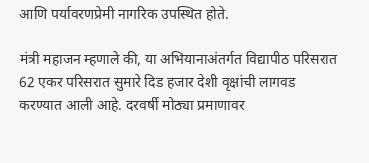आणि पर्यावरणप्रेमी नागरिक उपस्थित होते.

मंत्री महाजन म्हणाले की, या अभियानाअंतर्गत विद्यापीठ परिसरात 62 एकर परिसरात सुमारे दिड हजार देशी वृक्षांची लागवड करण्यात आली आहे. दरवर्षी मोठ्या प्रमाणावर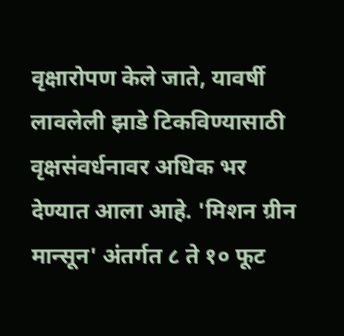वृक्षारोपण केले जाते, यावर्षी लावलेली झाडे टिकविण्यासाठी वृक्षसंवर्धनावर अधिक भर देण्यात आला आहे. 'मिशन ग्रीन मान्सून' अंतर्गत ८ ते १० फूट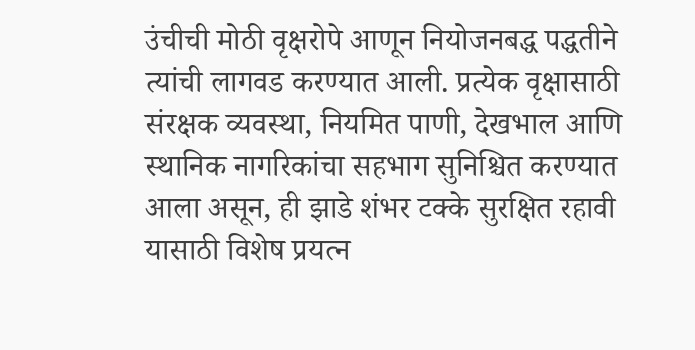उंचीची मोठी वृक्षरोपे आणून नियोजनबद्ध पद्धतीने त्यांची लागवड करण्यात आली. प्रत्येक वृक्षासाठी संरक्षक व्यवस्था, नियमित पाणी, देखभाल आणि स्थानिक नागरिकांचा सहभाग सुनिश्चित करण्यात आला असून, ही झाडे शंभर टक्के सुरक्षित रहावी यासाठी विशेष प्रयत्न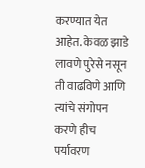करण्यात येत आहेत. केवळ झाडे लावणे पुरेसे नसून ती वाढविणे आणि त्यांचे संगोपन करणे हीच पर्यावरण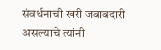संवर्धनाची खरी जबाबदारी असल्याचे त्यांनी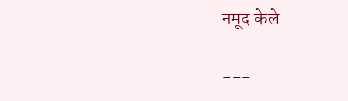नमूद केले

---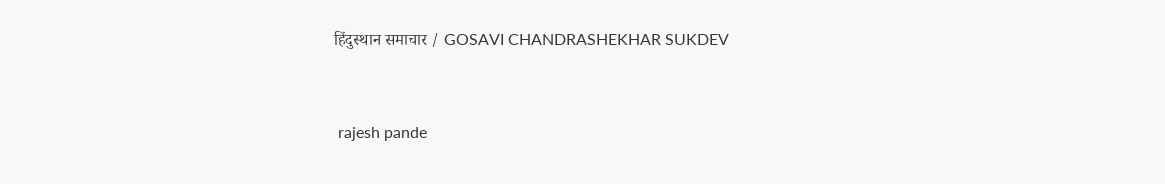हिंदुस्थान समाचार / GOSAVI CHANDRASHEKHAR SUKDEV


 rajesh pande